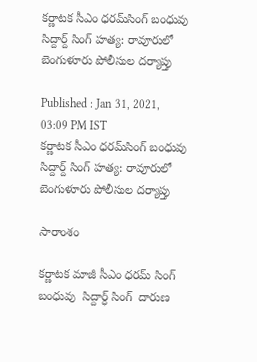కర్ణాటక సీఎం ధరమ్‌సింగ్ బంధువు సిద్దార్ద్ సింగ్ హత్య: రావూరులో బెంగుళూరు పోలీసుల దర్యాప్తు

Published : Jan 31, 2021, 03:09 PM IST
కర్ణాటక సీఎం ధరమ్‌సింగ్ బంధువు సిద్దార్ద్ సింగ్ హత్య: రావూరులో బెంగుళూరు పోలీసుల దర్యాప్తు

సారాంశం

కర్ణాటక మాజీ సీఎం ధరమ్ సింగ్ బంధువు  సిద్దార్ధ్ సింగ్  దారుణ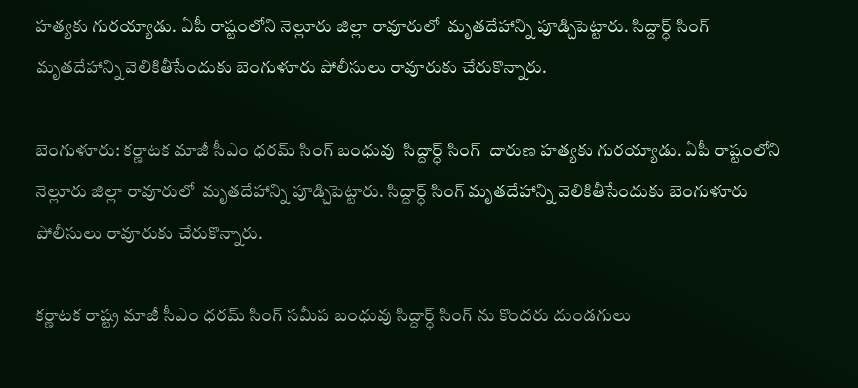హత్యకు గురయ్యాడు. ఏపీ రాష్టంలోని నెల్లూరు జిల్లా రావూరులో  మృతదేహాన్ని పూడ్చిపెట్టారు. సిద్దార్ధ్ సింగ్ మృతదేహాన్ని వెలికితీసేందుకు బెంగుళూరు పోలీసులు రావూరుకు చేరుకొన్నారు.

బెంగుళూరు: కర్ణాటక మాజీ సీఎం ధరమ్ సింగ్ బంధువు  సిద్దార్ధ్ సింగ్  దారుణ హత్యకు గురయ్యాడు. ఏపీ రాష్టంలోని నెల్లూరు జిల్లా రావూరులో  మృతదేహాన్ని పూడ్చిపెట్టారు. సిద్దార్ధ్ సింగ్ మృతదేహాన్ని వెలికితీసేందుకు బెంగుళూరు పోలీసులు రావూరుకు చేరుకొన్నారు.

కర్ణాటక రాష్ట్ర మాజీ సీఎం ధరమ్ సింగ్ సమీప బంధువు సిద్దార్ధ్ సింగ్ ను కొందరు దుండగులు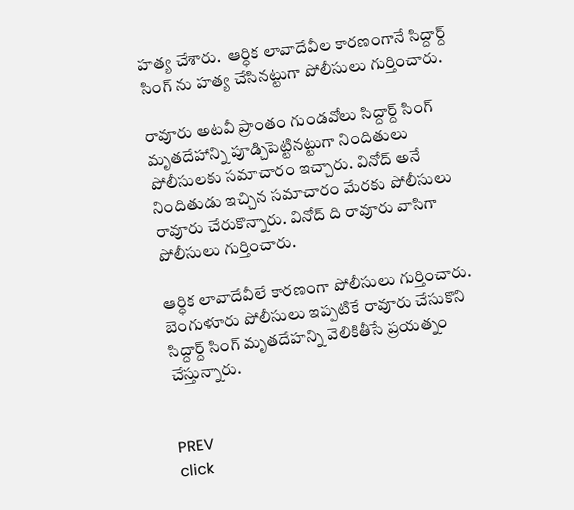హత్య చేశారు.  ఆర్ధిక లావాదేవీల కారణంగానే సిద్దార్ద్ సింగ్ ను హత్య చేసినట్టుగా పోలీసులు గుర్తించారు.

రావూరు అటవీ ప్రాంతం గుండవోలు సిద్దార్ద్ సింగ్ మృతదేహాన్ని పూడ్చిపెట్టినట్టుగా నిందితులు పోలీసులకు సమాచారం ఇచ్చారు. వినోద్ అనే నిందితుడు ఇచ్చిన సమాచారం మేరకు పోలీసులు రావూరు చేరుకొన్నారు. వినోద్ ది రావూరు వాసిగా పోలీసులు గుర్తించారు.

ఆర్ధిక లావాదేవీలే కారణంగా పోలీసులు గుర్తించారు. బెంగుళూరు పోలీసులు ఇప్పటికే రావూరు చేసుకొని సిద్దార్ద్ సింగ్ మృతదేహన్ని వెలికితీసే ప్రయత్నం చేస్తున్నారు.


PREV
click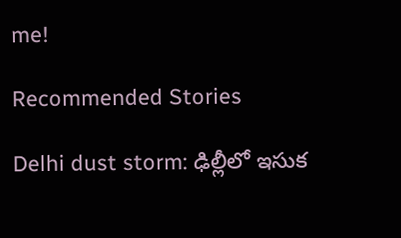me!

Recommended Stories

Delhi dust storm: ఢిల్లీలో ఇసుక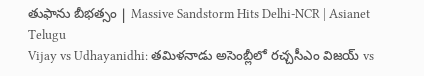తుఫాను బీభత్సం | Massive Sandstorm Hits Delhi-NCR | Asianet Telugu
Vijay vs Udhayanidhi: తమిళనాడు అసెంబ్లీలో రచ్చసీఎం విజయ్ vs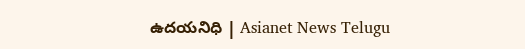ఉదయనిధి | Asianet News Telugu